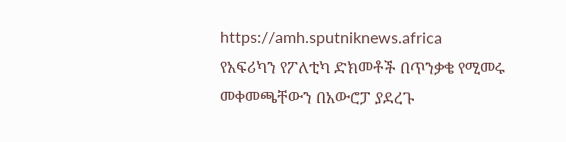https://amh.sputniknews.africa
የአፍሪካን የፖለቲካ ድክመቶች በጥንቃቄ የሚመሩ መቀመጫቸውን በአውሮፓ ያደረጉ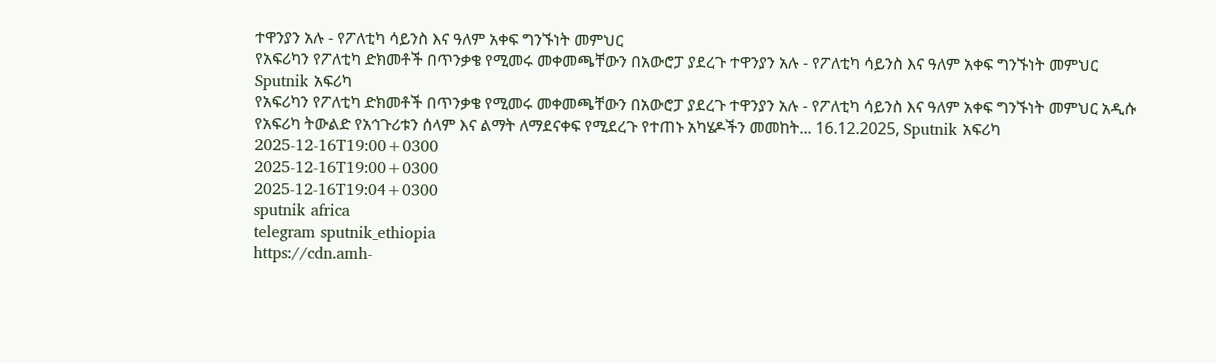ተዋንያን አሉ - የፖለቲካ ሳይንስ እና ዓለም አቀፍ ግንኙነት መምህር
የአፍሪካን የፖለቲካ ድክመቶች በጥንቃቄ የሚመሩ መቀመጫቸውን በአውሮፓ ያደረጉ ተዋንያን አሉ - የፖለቲካ ሳይንስ እና ዓለም አቀፍ ግንኙነት መምህር
Sputnik አፍሪካ
የአፍሪካን የፖለቲካ ድክመቶች በጥንቃቄ የሚመሩ መቀመጫቸውን በአውሮፓ ያደረጉ ተዋንያን አሉ - የፖለቲካ ሳይንስ እና ዓለም አቀፍ ግንኙነት መምህር አዲሱ የአፍሪካ ትውልድ የአኅጉሪቱን ሰላም እና ልማት ለማደናቀፍ የሚደረጉ የተጠኑ አካሄዶችን መመከት... 16.12.2025, Sputnik አፍሪካ
2025-12-16T19:00+0300
2025-12-16T19:00+0300
2025-12-16T19:04+0300
sputnik africa
telegram sputnik_ethiopia
https://cdn.amh-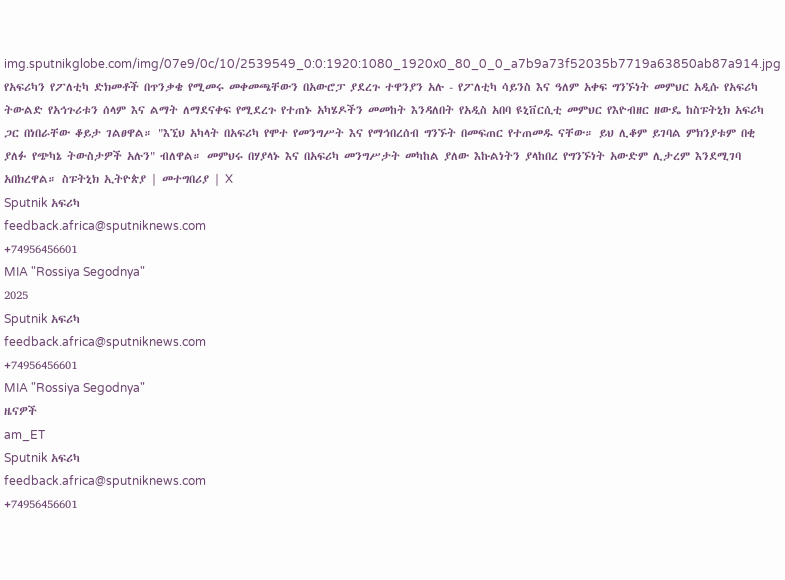img.sputnikglobe.com/img/07e9/0c/10/2539549_0:0:1920:1080_1920x0_80_0_0_a7b9a73f52035b7719a63850ab87a914.jpg
የአፍሪካን የፖለቲካ ድክመቶች በጥንቃቄ የሚመሩ መቀመጫቸውን በአውሮፓ ያደረጉ ተዋንያን አሉ - የፖለቲካ ሳይንስ እና ዓለም አቀፍ ግንኙነት መምህር አዲሱ የአፍሪካ ትውልድ የአኅጉሪቱን ሰላም እና ልማት ለማደናቀፍ የሚደረጉ የተጠኑ አካሄዶችን መመከት እንዳለበት የአዲስ አበባ ዩኒቨርሲቲ መምህር የእዮብዘር ዘውዴ ከስፑትኒክ አፍሪካ ጋር በነበራቸው ቆይታ ገልፀዋል። "እኚህ አካላት በአፍሪካ የሞተ የመንግሥት እና የማኅበረሰብ ግንኙት በመፍጠር የተጠመዱ ናቸው። ይህ ሊቆም ይገባል ምክንያቱም በቂ ያለፉ የጭካኔ ትውስታዎች አሉን" ብለዋል። መምህሩ በሃያላኑ እና በአፍሪካ መንግሥታት መካከል ያለው እኩልነትን ያላከበረ የግንኙነት አውድም ሊታረም እንደሚገባ አበክረዋል። ስፑትኒክ ኢትዮጵያ | መተግበሪያ | X
Sputnik አፍሪካ
feedback.africa@sputniknews.com
+74956456601
MIA "Rossiya Segodnya"
2025
Sputnik አፍሪካ
feedback.africa@sputniknews.com
+74956456601
MIA "Rossiya Segodnya"
ዜናዎች
am_ET
Sputnik አፍሪካ
feedback.africa@sputniknews.com
+74956456601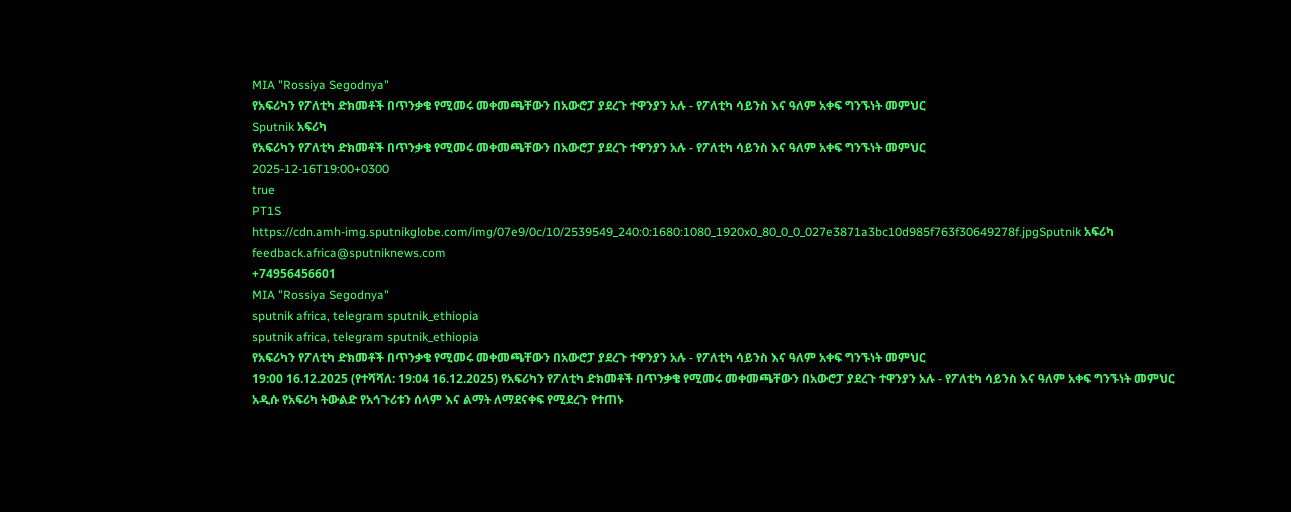MIA "Rossiya Segodnya"
የአፍሪካን የፖለቲካ ድክመቶች በጥንቃቄ የሚመሩ መቀመጫቸውን በአውሮፓ ያደረጉ ተዋንያን አሉ - የፖለቲካ ሳይንስ እና ዓለም አቀፍ ግንኙነት መምህር
Sputnik አፍሪካ
የአፍሪካን የፖለቲካ ድክመቶች በጥንቃቄ የሚመሩ መቀመጫቸውን በአውሮፓ ያደረጉ ተዋንያን አሉ - የፖለቲካ ሳይንስ እና ዓለም አቀፍ ግንኙነት መምህር
2025-12-16T19:00+0300
true
PT1S
https://cdn.amh-img.sputnikglobe.com/img/07e9/0c/10/2539549_240:0:1680:1080_1920x0_80_0_0_027e3871a3bc10d985f763f30649278f.jpgSputnik አፍሪካ
feedback.africa@sputniknews.com
+74956456601
MIA "Rossiya Segodnya"
sputnik africa, telegram sputnik_ethiopia
sputnik africa, telegram sputnik_ethiopia
የአፍሪካን የፖለቲካ ድክመቶች በጥንቃቄ የሚመሩ መቀመጫቸውን በአውሮፓ ያደረጉ ተዋንያን አሉ - የፖለቲካ ሳይንስ እና ዓለም አቀፍ ግንኙነት መምህር
19:00 16.12.2025 (የተሻሻለ: 19:04 16.12.2025) የአፍሪካን የፖለቲካ ድክመቶች በጥንቃቄ የሚመሩ መቀመጫቸውን በአውሮፓ ያደረጉ ተዋንያን አሉ - የፖለቲካ ሳይንስ እና ዓለም አቀፍ ግንኙነት መምህር
አዲሱ የአፍሪካ ትውልድ የአኅጉሪቱን ሰላም እና ልማት ለማደናቀፍ የሚደረጉ የተጠኑ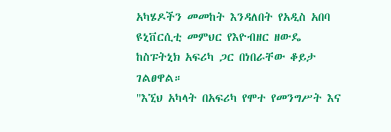አካሄዶችን መመከት እንዳለበት የአዲስ አበባ ዩኒቨርሲቲ መምህር የእዮብዘር ዘውዴ ከስፑትኒክ አፍሪካ ጋር በነበራቸው ቆይታ ገልፀዋል።
"እኚህ አካላት በአፍሪካ የሞተ የመንግሥት እና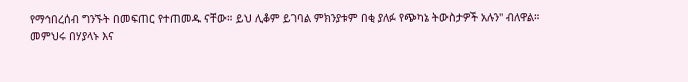የማኅበረሰብ ግንኙት በመፍጠር የተጠመዱ ናቸው። ይህ ሊቆም ይገባል ምክንያቱም በቂ ያለፉ የጭካኔ ትውስታዎች አሉን" ብለዋል።
መምህሩ በሃያላኑ እና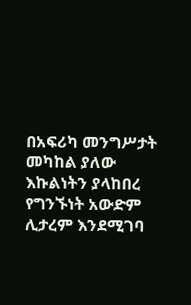በአፍሪካ መንግሥታት መካከል ያለው እኩልነትን ያላከበረ የግንኙነት አውድም ሊታረም እንደሚገባ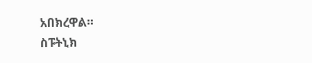አበክረዋል።
ስፑትኒክ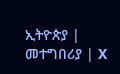ኢትዮጵያ | መተግበሪያ | X